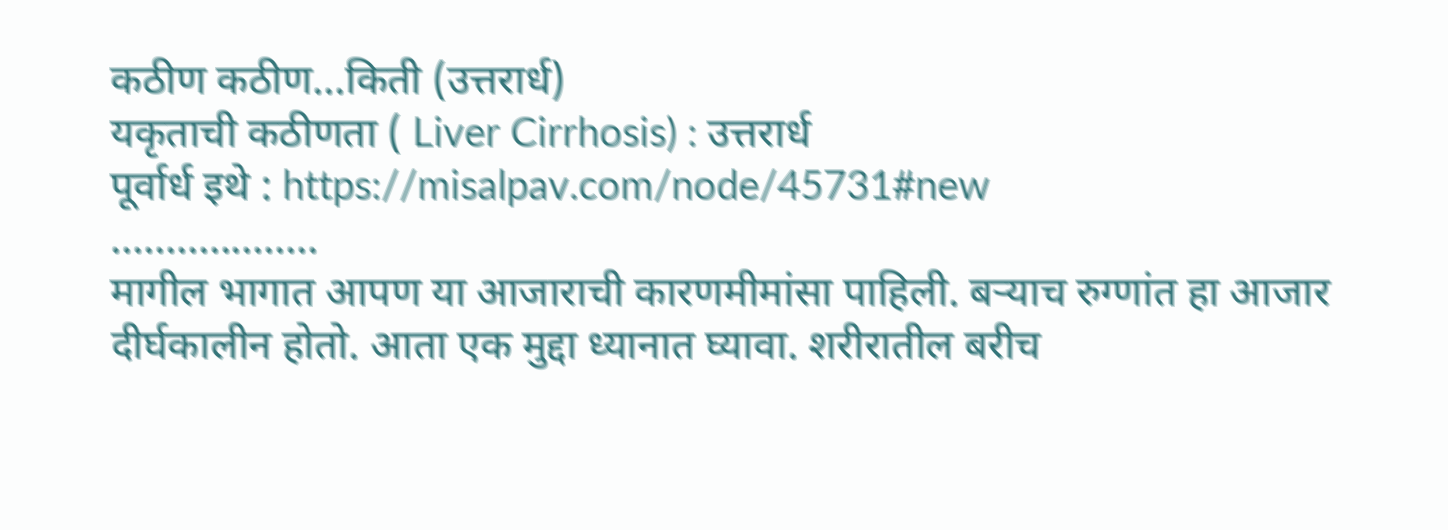कठीण कठीण...किती (उत्तरार्ध)
यकृताची कठीणता ( Liver Cirrhosis) : उत्तरार्ध
पूर्वार्ध इथे : https://misalpav.com/node/45731#new
...................
मागील भागात आपण या आजाराची कारणमीमांसा पाहिली. बऱ्याच रुग्णांत हा आजार दीर्घकालीन होतो. आता एक मुद्दा ध्यानात घ्यावा. शरीरातील बरीच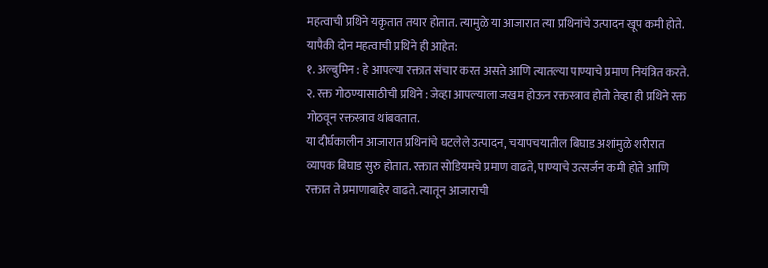महत्वाची प्रथिने यकृतात तयार होतात. त्यामुळे या आजारात त्या प्रथिनांचे उत्पादन खूप कमी होते. यापैकी दोन महत्वाची प्रथिने ही आहेत:
१. अल्बुमिन : हे आपल्या रक्तात संचार करत असते आणि त्यातल्या पाण्याचे प्रमाण नियंत्रित करते.
२. रक्त गोठण्यासाठीची प्रथिने : जेव्हा आपल्याला जखम होऊन रक्तस्त्राव होतो तेव्हा ही प्रथिने रक्त गोठवून रक्तस्त्राव थांबवतात.
या दीर्घकालीन आजारात प्रथिनांचे घटलेले उत्पादन, चयापचयातील बिघाड अशांमुळे शरीरात व्यापक बिघाड सुरु होतात. रक्तात सोडियमचे प्रमाण वाढते, पाण्याचे उत्सर्जन कमी होते आणि रक्तात ते प्रमाणाबाहेर वाढते. त्यातून आजाराची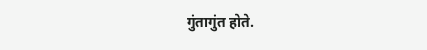गुंतागुंत होते.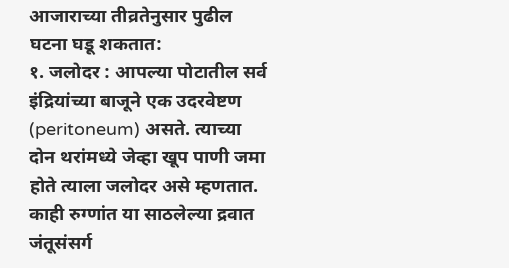आजाराच्या तीव्रतेनुसार पुढील घटना घडू शकतात:
१. जलोदर : आपल्या पोटातील सर्व इंद्रियांच्या बाजूने एक उदरवेष्टण (peritoneum) असते. त्याच्या दोन थरांमध्ये जेव्हा खूप पाणी जमा होते त्याला जलोदर असे म्हणतात. काही रुग्णांत या साठलेल्या द्रवात जंतूसंसर्ग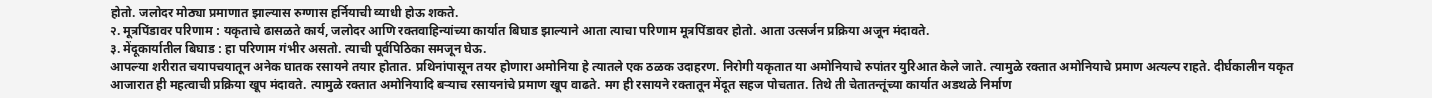होतो. जलोदर मोठ्या प्रमाणात झाल्यास रुग्णास हर्नियाची व्याधी होऊ शकते.
२. मूत्रपिंडावर परिणाम : यकृताचे ढासळते कार्य, जलोदर आणि रक्तवाहिन्यांच्या कार्यात बिघाड झाल्याने आता त्याचा परिणाम मूत्रपिंडावर होतो. आता उत्सर्जन प्रक्रिया अजून मंदावते.
३. मेंदूकार्यातील बिघाड : हा परिणाम गंभीर असतो. त्याची पूर्वपिठिका समजून घेऊ.
आपल्या शरीरात चयापचयातून अनेक घातक रसायने तयार होतात. प्रथिनांपासून तयर होणारा अमोनिया हे त्यातले एक ठळक उदाहरण. निरोगी यकृतात या अमोनियाचे रुपांतर युरिआत केले जाते. त्यामुळे रक्तात अमोनियाचे प्रमाण अत्यल्प राहते. दीर्घकालीन यकृत आजारात ही महत्वाची प्रक्रिया खूप मंदावते. त्यामुळे रक्तात अमोनियादि बऱ्याच रसायनांचे प्रमाण खूप वाढते. मग ही रसायने रक्तातून मेंदूत सहज पोचतात. तिथे ती चेतातन्तूंच्या कार्यात अडथळे निर्माण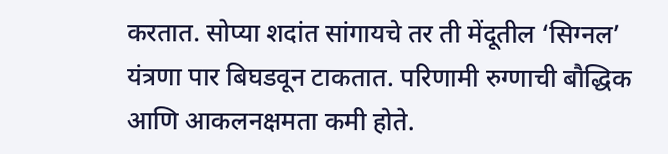करतात. सोप्या शदांत सांगायचे तर ती मेंदूतील ‘सिग्नल’ यंत्रणा पार बिघडवून टाकतात. परिणामी रुग्णाची बौद्धिक आणि आकलनक्षमता कमी होते.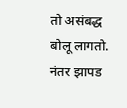तो असंबद्ध बोलू लागतो. नंतर झापड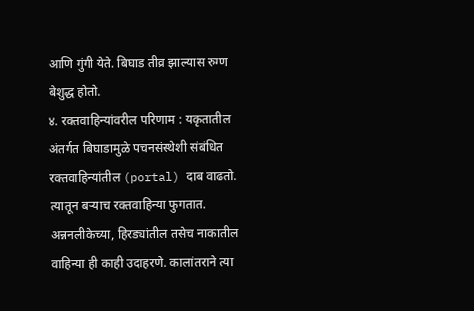आणि गुंगी येते. बिघाड तीव्र झाल्यास रुग्ण बेशुद्ध होतो.
४. रक्तवाहिन्यांवरील परिणाम : यकृतातील अंतर्गत बिघाडामुळे पचनसंस्थेशी संबंधित रक्तवाहिन्यांतील (portal) दाब वाढतो. त्यातून बऱ्याच रक्तवाहिन्या फुगतात. अन्ननलीकेच्या, हिरड्यांतील तसेच नाकातील वाहिन्या ही काही उदाहरणे. कालांतराने त्या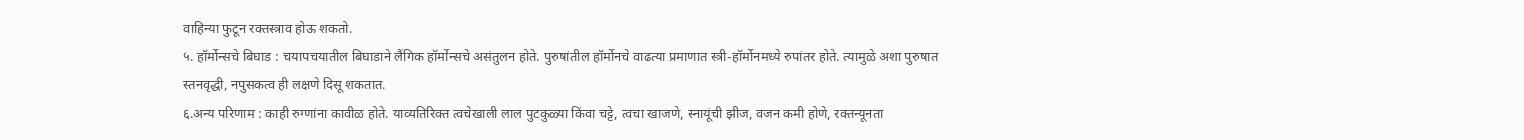वाहिन्या फुटून रक्तस्त्राव होऊ शकतो.
५. हॉर्मोन्सचे बिघाड : चयापचयातील बिघाडाने लैंगिक हॉर्मोन्सचे असंतुलन होते. पुरुषांतील हॉर्मोनचे वाढत्या प्रमाणात स्त्री-हॉर्मोनमध्ये रुपांतर होते. त्यामुळे अशा पुरुषात स्तनवृद्धी, नपुसकत्व ही लक्षणे दिसू शकतात.
६.अन्य परिणाम : काही रुग्णांना कावीळ होते. याव्यतिरिक्त त्वचेखाली लाल पुटकुळ्या किंवा चट्टे, त्वचा खाजणे, स्नायूंची झीज, वजन कमी होणे, रक्तन्यूनता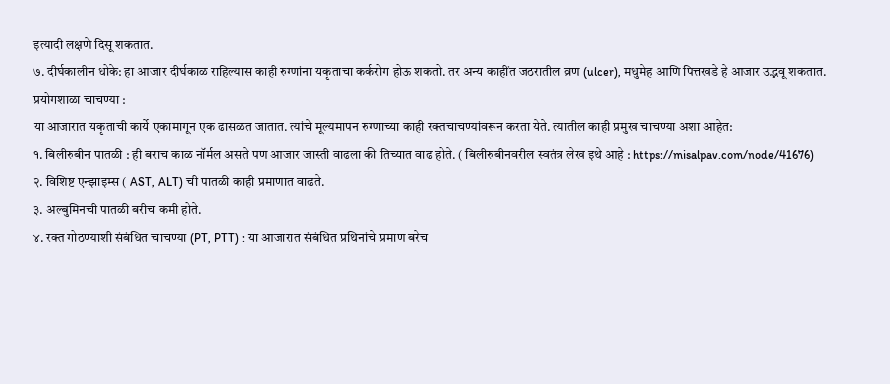इत्यादी लक्षणे दिसू शकतात.
७. दीर्घकालीन धोके: हा आजार दीर्घकाळ राहिल्यास काही रुग्णांना यकृताचा कर्करोग होऊ शकतो. तर अन्य काहींत जठरातील व्रण (ulcer), मधुमेह आणि पित्तखडे हे आजार उद्भवू शकतात.
प्रयोगशाळा चाचण्या :
या आजारात यकृताची कार्ये एकामागून एक ढासळत जातात. त्यांचे मूल्यमापन रुग्णाच्या काही रक्तचाचण्यांवरून करता येते. त्यातील काही प्रमुख चाचण्या अशा आहेत:
१. बिलीरुबीन पातळी : ही बराच काळ नॉर्मल असते पण आजार जास्ती वाढला की तिच्यात वाढ होते. ( बिलीरुबीनवरील स्वतंत्र लेख इथे आहे : https://misalpav.com/node/41676)
२. विशिष्ट एन्झाइम्स ( AST, ALT) ची पातळी काही प्रमाणात वाढते.
३. अल्बुमिनची पातळी बरीच कमी होते.
४. रक्त गोठण्याशी संबंधित चाचण्या (PT, PTT) : या आजारात संबंधित प्रथिनांचे प्रमाण बरेच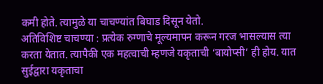कमी होते. त्यामुळे या चाचण्यांत बिघाड दिसून येतो.
अतिविशिष्ट चाचण्या : प्रत्येक रुग्णाचे मूल्यमापन करून गरज भासल्यास त्या करता येतात. त्यापैकी एक महत्वाची म्हणजे यकृताची ‘बायोप्सी’ ही होय. यात सुईद्वारा यकृताचा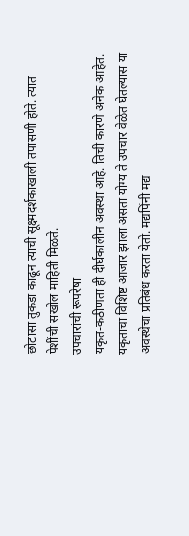छोटासा तुकडा काढून त्याची सूक्ष्मदर्शकाखाली तपासणी होते. त्यात पेशींची सखोल माहिती मिळते.
उपचारांची रूपरेषा
यकृत-कठीणता ही दीर्घकालीन अवस्था आहे. तिची कारणे अनेक आहेत. यकृताचा विशिष्ट आजार झाला असता योग्य ते उपचार वेळेत घेतल्यास या अवस्थेचा प्रतिबंध करता येतो. मद्यपिंनी मद्य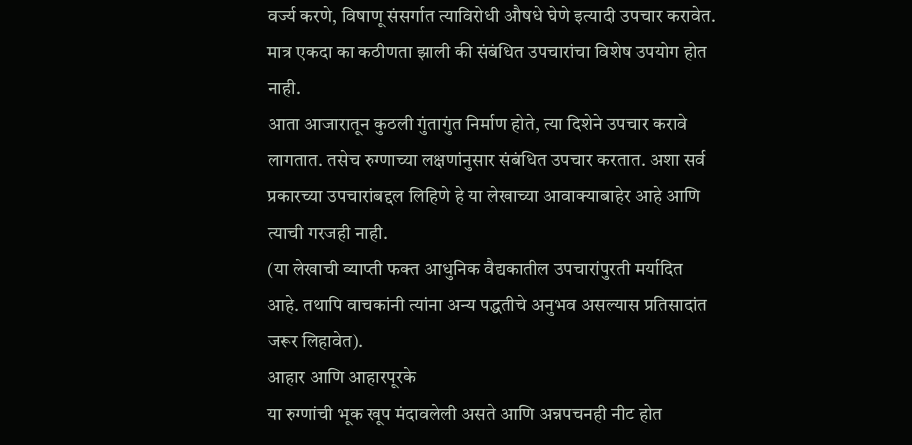वर्ज्य करणे, विषाणू संसर्गात त्याविरोधी औषधे घेणे इत्यादी उपचार करावेत. मात्र एकदा का कठीणता झाली की संबंधित उपचारांचा विशेष उपयोग होत नाही.
आता आजारातून कुठली गुंतागुंत निर्माण होते, त्या दिशेने उपचार करावे लागतात. तसेच रुग्णाच्या लक्षणांनुसार संबंधित उपचार करतात. अशा सर्व प्रकारच्या उपचारांबद्दल लिहिणे हे या लेखाच्या आवाक्याबाहेर आहे आणि त्याची गरजही नाही.
(या लेखाची व्याप्ती फक्त आधुनिक वैद्यकातील उपचारांपुरती मर्यादित आहे. तथापि वाचकांनी त्यांना अन्य पद्धतीचे अनुभव असल्यास प्रतिसादांत जरूर लिहावेत).
आहार आणि आहारपूरके
या रुग्णांची भूक खूप मंदावलेली असते आणि अन्नपचनही नीट होत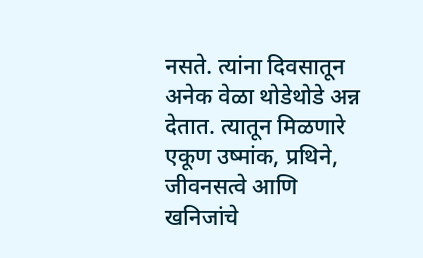नसते. त्यांना दिवसातून अनेक वेळा थोडेथोडे अन्न देतात. त्यातून मिळणारे एकूण उष्मांक, प्रथिने, जीवनसत्वे आणि खनिजांचे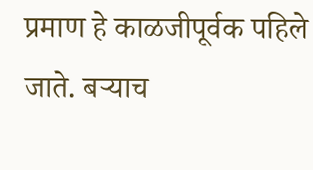प्रमाण हे काळजीपूर्वक पहिले जाते. बऱ्याच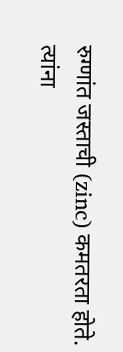रुग्णांत जस्ताची (zinc) कमतरता होते. त्यांना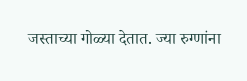जस्ताच्या गोळ्या देतात. ज्या रुग्णांना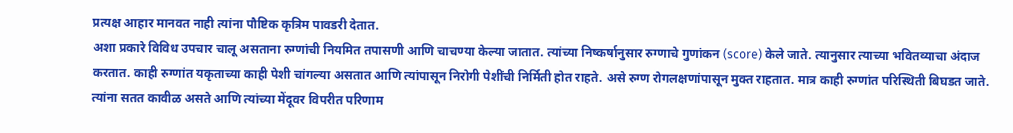प्रत्यक्ष आहार मानवत नाही त्यांना पौष्टिक कृत्रिम पावडरी देतात.
अशा प्रकारे विविध उपचार चालू असताना रुग्णांची नियमित तपासणी आणि चाचण्या केल्या जातात. त्यांच्या निष्कर्षानुसार रुग्णाचे गुणांकन (score) केले जाते. त्यानुसार त्याच्या भवितव्याचा अंदाज करतात. काही रुग्णांत यकृताच्या काही पेशी चांगल्या असतात आणि त्यांपासून निरोगी पेशींची निर्मिती होत राहते. असे रुग्ण रोगलक्षणांपासून मुक्त राहतात. मात्र काही रुग्णांत परिस्थिती बिघडत जाते. त्यांना सतत कावीळ असते आणि त्यांच्या मेंदूवर विपरीत परिणाम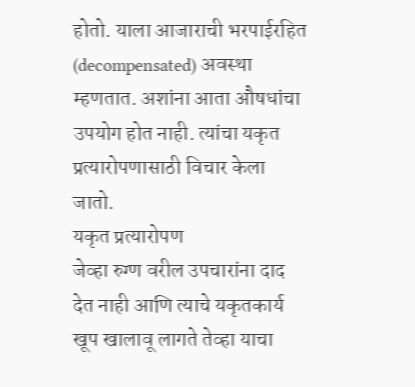होतो. याला आजाराची भरपाईरहित (decompensated) अवस्था म्हणतात. अशांना आता औषधांचा उपयोग होत नाही. त्यांचा यकृत प्रत्यारोपणासाठी विचार केला जातो.
यकृत प्रत्यारोपण
जेव्हा रुग्ण वरील उपचारांना दाद देत नाही आणि त्याचे यकृतकार्य खूप खालावू लागते तेव्हा याचा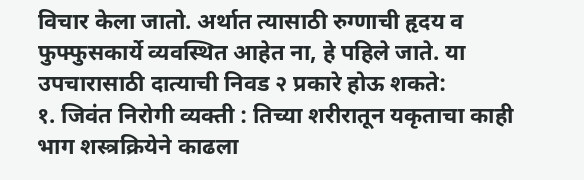विचार केला जातो. अर्थात त्यासाठी रुग्णाची हृदय व फुफ्फुसकार्ये व्यवस्थित आहेत ना, हे पहिले जाते. या उपचारासाठी दात्याची निवड २ प्रकारे होऊ शकते:
१. जिवंत निरोगी व्यक्ती : तिच्या शरीरातून यकृताचा काही भाग शस्त्रक्रियेने काढला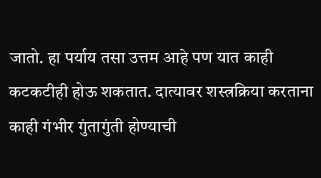जातो. हा पर्याय तसा उत्तम आहे पण यात काही कटकटीही होऊ शकतात. दात्यावर शस्त्रक्रिया करताना काही गंभीर गुंतागुंती होण्याची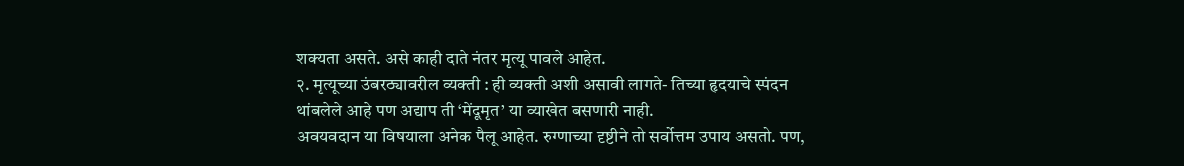शक्यता असते. असे काही दाते नंतर मृत्यू पावले आहेत.
२. मृत्यूच्या उंबरठ्यावरील व्यक्ती : ही व्यक्ती अशी असावी लागते- तिच्या हृदयाचे स्पंदन थांबलेले आहे पण अद्याप ती ‘मेंदूमृत’ या व्याखेत बसणारी नाही.
अवयवदान या विषयाला अनेक पैलू आहेत. रुग्णाच्या दृष्टीने तो सर्वोत्तम उपाय असतो. पण,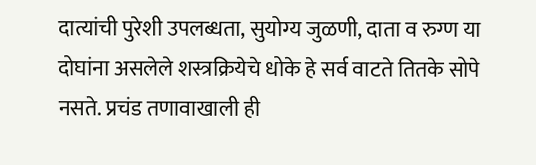दात्यांची पुरेशी उपलब्धता, सुयोग्य जुळणी, दाता व रुग्ण या दोघांना असलेले शस्त्रक्रियेचे धोके हे सर्व वाटते तितके सोपे नसते. प्रचंड तणावाखाली ही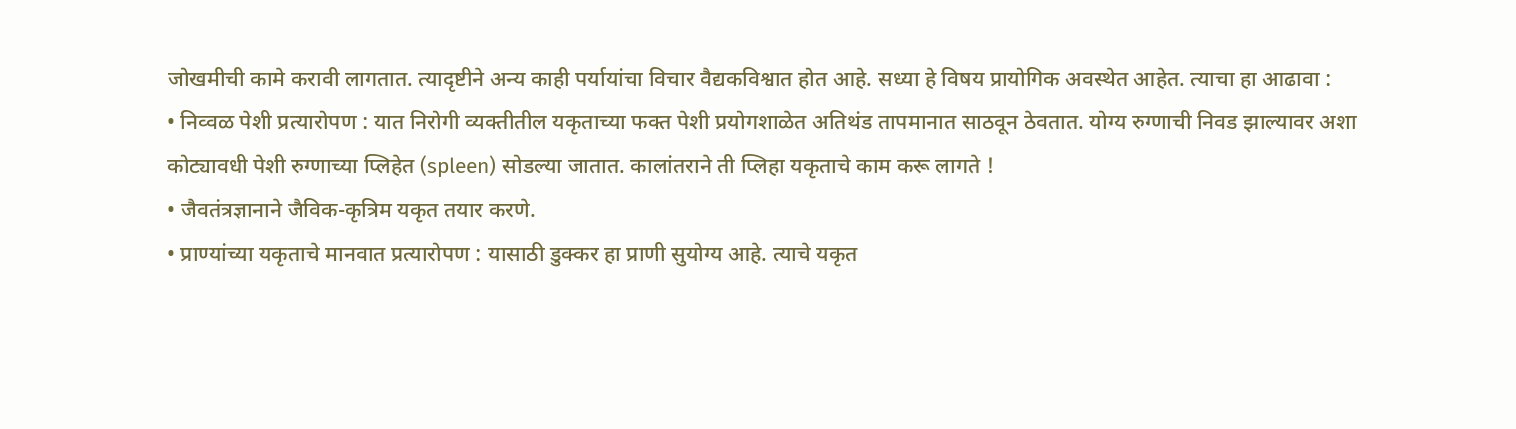जोखमीची कामे करावी लागतात. त्यादृष्टीने अन्य काही पर्यायांचा विचार वैद्यकविश्वात होत आहे. सध्या हे विषय प्रायोगिक अवस्थेत आहेत. त्याचा हा आढावा :
• निव्वळ पेशी प्रत्यारोपण : यात निरोगी व्यक्तीतील यकृताच्या फक्त पेशी प्रयोगशाळेत अतिथंड तापमानात साठवून ठेवतात. योग्य रुग्णाची निवड झाल्यावर अशा कोट्यावधी पेशी रुग्णाच्या प्लिहेत (spleen) सोडल्या जातात. कालांतराने ती प्लिहा यकृताचे काम करू लागते !
• जैवतंत्रज्ञानाने जैविक-कृत्रिम यकृत तयार करणे.
• प्राण्यांच्या यकृताचे मानवात प्रत्यारोपण : यासाठी डुक्कर हा प्राणी सुयोग्य आहे. त्याचे यकृत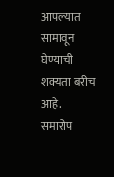आपल्यात सामावून घेण्याची शक्यता बरीच आहे.
समारोप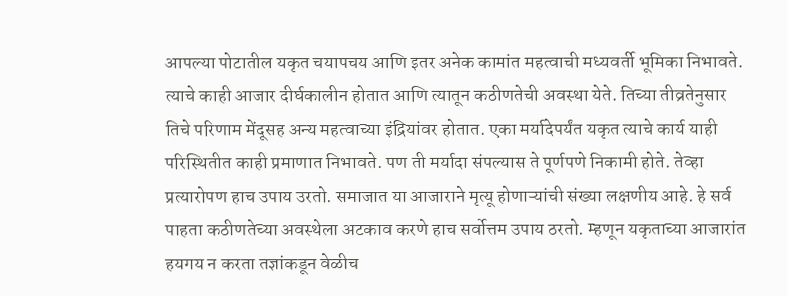आपल्या पोटातील यकृत चयापचय आणि इतर अनेक कामांत महत्वाची मध्यवर्ती भूमिका निभावते. त्याचे काही आजार दीर्घकालीन होतात आणि त्यातून कठीणतेची अवस्था येते. तिच्या तीव्रतेनुसार तिचे परिणाम मेंदूसह अन्य महत्वाच्या इंद्रियांवर होतात. एका मर्यादेपर्यंत यकृत त्याचे कार्य याही परिस्थितीत काही प्रमाणात निभावते. पण ती मर्यादा संपल्यास ते पूर्णपणे निकामी होते. तेव्हा प्रत्यारोपण हाच उपाय उरतो. समाजात या आजाराने मृत्यू होणाऱ्यांची संख्या लक्षणीय आहे. हे सर्व पाहता कठीणतेच्या अवस्थेला अटकाव करणे हाच सर्वोत्तम उपाय ठरतो. म्हणून यकृताच्या आजारांत हयगय न करता तज्ञांकडून वेळीच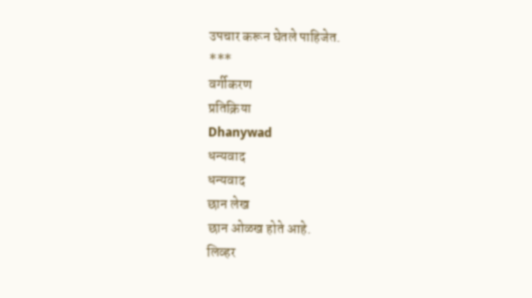उपचार करून घेतले पाहिजेत.
***
वर्गीकरण
प्रतिक्रिया
Dhanywad
धन्यवाद
धन्यवाद
छान लेख
छान ओळख होते आहे.
लिव्हर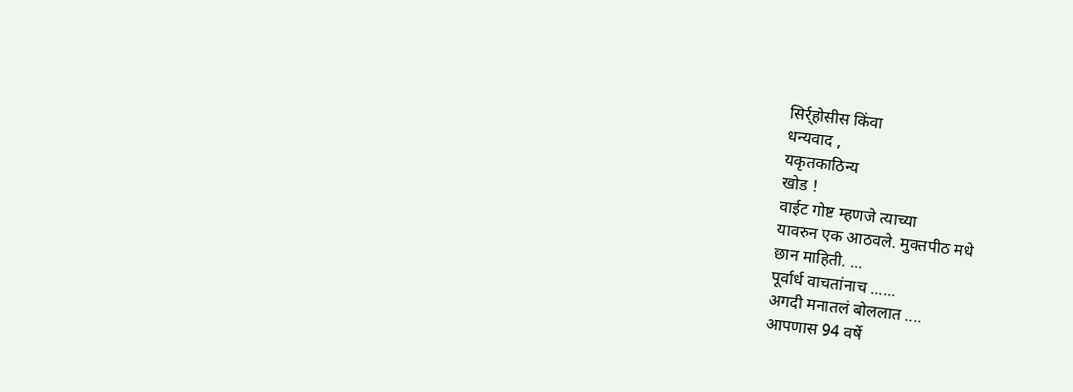सिर्र्होसीस किंवा
धन्यवाद ,
यकृतकाठिन्य
खोड !
वाईट गोष्ट म्हणजे त्याच्या
यावरुन एक आठवले. मुक्तपीठ मधे
छान माहिती. ...
पूर्वार्ध वाचतांनाच ......
अगदी मनातलं बोललात ....
आपणास 94 वर्षे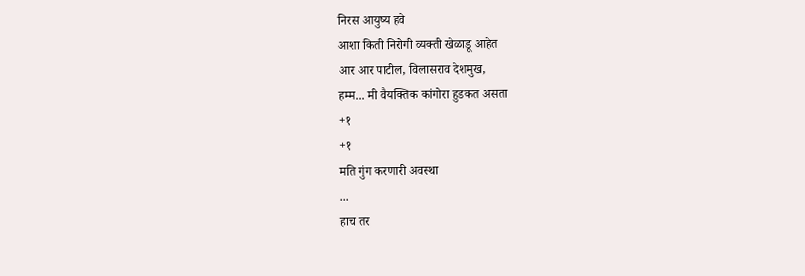निरस आयुष्य हवे
आशा किती निरोगी व्यक्ती खेळाडू आहेत
आर आर पाटील, विलासराव देशमुख,
हम्म... मी वैयक्तिक कांगोरा हुडकत असता
+१
+१
मति गुंग करणारी अवस्था
...
हाच तर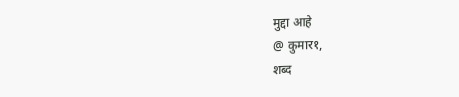मुद्दा आहे
@ कुमार१,
शब्द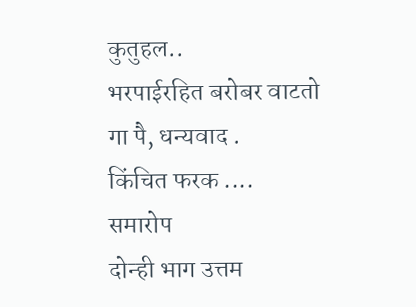कुतुहल..
भरपाईरहित बरोबर वाटतो
गा पै, धन्यवाद .
किंचित फरक ....
समारोप
दोन्ही भाग उत्तम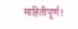माहितीपूर्ण!